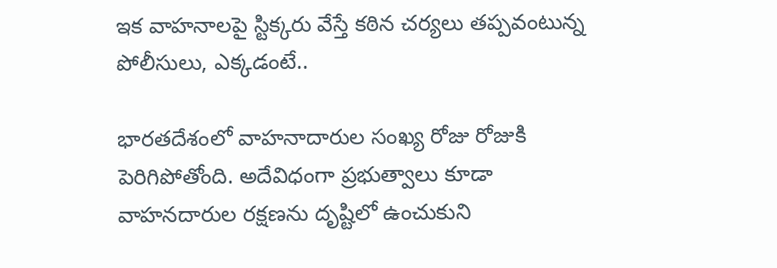ఇక వాహనాలపై స్టిక్కరు వేస్తే కఠిన చర్యలు తప్పవంటున్న పోలీసులు, ఎక్కడంటే..

భారతదేశంలో వాహనాదారుల సంఖ్య రోజు రోజుకి పెరిగిపోతోంది. అదేవిధంగా ప్రభుత్వాలు కూడా వాహనదారుల రక్షణను దృష్టిలో ఉంచుకుని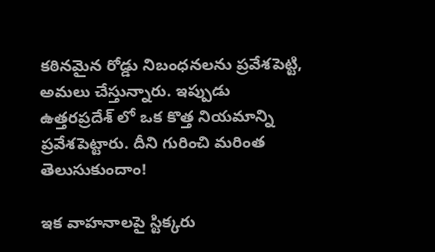కఠినమైన రోడ్డు నిబంధనలను ప్రవేశపెట్టి, అమలు చేస్తున్నారు. ఇప్పుడు ఉత్తరప్రదేశ్ లో ఒక కొత్త నియమాన్ని ప్రవేశపెట్టారు. దీని గురించి మరింత తెలుసుకుందాం!

ఇక వాహనాలపై స్టిక్కరు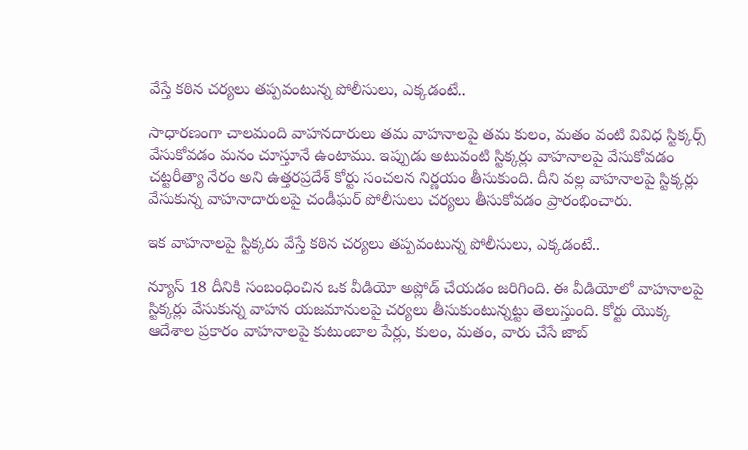వేస్తే కఠిన చర్యలు తప్పవంటున్న పోలీసులు, ఎక్కడంటే..

సాధారణంగా చాలమంది వాహనదారులు తమ వాహనాలపై తమ కులం, మతం వంటి వివిధ స్టిక్కర్స్ వేసుకోవడం మనం చూస్తూనే ఉంటాము. ఇప్పుడు అటువంటి స్టిక్కర్లు వాహనాలపై వేసుకోవడం చట్టరీత్యా నేరం అని ఉత్తరప్రదేశ్ కోర్టు సంచలన నిర్ణయం తీసుకుంది. దీని వల్ల వాహనాలపై స్టిక్కర్లు వేసుకున్న వాహనాదారులపై చండీఘర్ పోలీసులు చర్యలు తీసుకోవడం ప్రారంభించారు.

ఇక వాహనాలపై స్టిక్కరు వేస్తే కఠిన చర్యలు తప్పవంటున్న పోలీసులు, ఎక్కడంటే..

న్యూస్ 18 దీనికి సంబంధించిన ఒక వీడియో అప్లోడ్ చేయడం జరిగింది. ఈ వీడియోలో వాహనాలపై స్టిక్కర్లు వేసుకున్న వాహన యజమానులపై చర్యలు తీసుకుంటున్నట్టు తెలుస్తుంది. కోర్టు యొక్క ఆదేశాల ప్రకారం వాహనాలపై కుటుంబాల పేర్లు, కులం, మతం, వారు చేసే జాబ్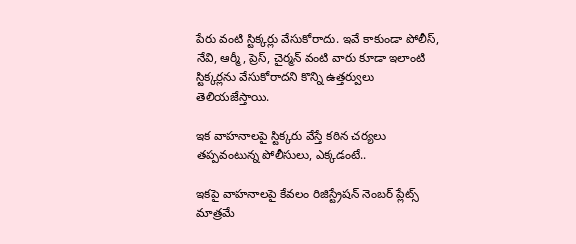పేరు వంటి స్టిక్కర్లు వేసుకోరాదు. ఇవే కాకుండా పోలీస్, నేవి, ఆర్మీ, ప్రెస్, చైర్మన్ వంటి వారు కూడా ఇలాంటి స్టిక్కర్లను వేసుకోరాదని కొన్ని ఉత్తర్వులు తెలియజేస్తాయి.

ఇక వాహనాలపై స్టిక్కరు వేస్తే కఠిన చర్యలు తప్పవంటున్న పోలీసులు, ఎక్కడంటే..

ఇకపై వాహనాలపై కేవలం రిజిస్ట్రేషన్ నెంబర్ ప్లేట్స్ మాత్రమే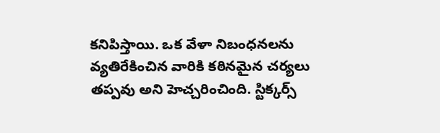కనిపిస్తాయి. ఒక వేళా నిబంధనలను వ్యతిరేకించిన వారికి కఠినమైన చర్యలు తప్పవు అని హెచ్చరించింది. స్టిక్కర్స్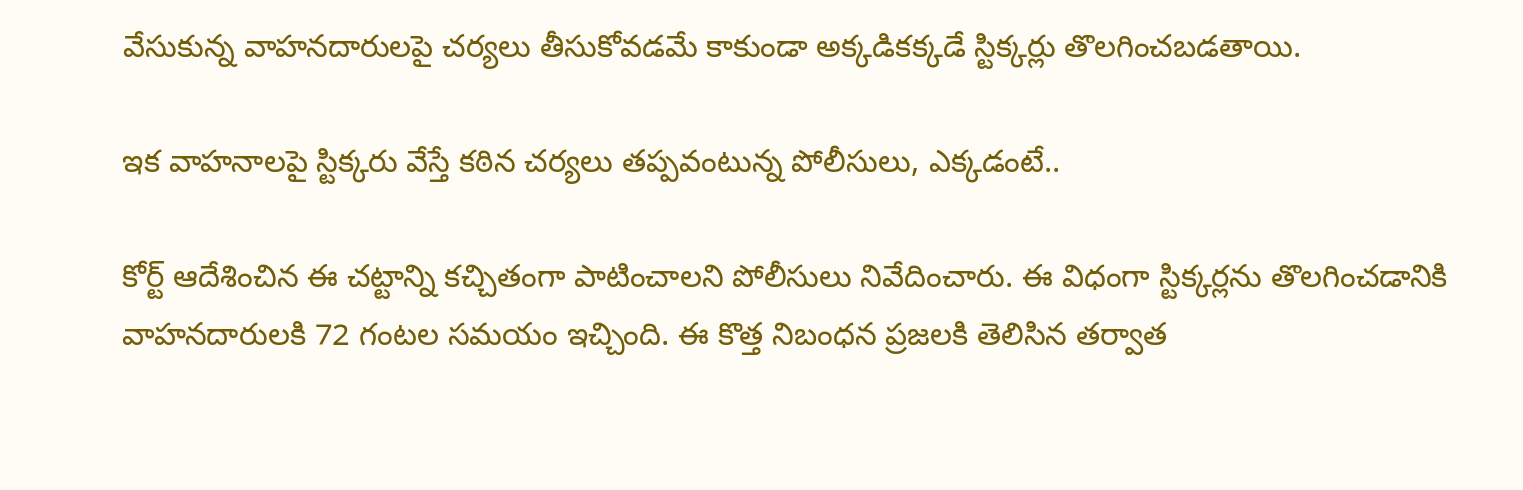వేసుకున్న వాహనదారులపై చర్యలు తీసుకోవడమే కాకుండా అక్కడికక్కడే స్టిక్కర్లు తొలగించబడతాయి.

ఇక వాహనాలపై స్టిక్కరు వేస్తే కఠిన చర్యలు తప్పవంటున్న పోలీసులు, ఎక్కడంటే..

కోర్ట్ ఆదేశించిన ఈ చట్టాన్ని కచ్చితంగా పాటించాలని పోలీసులు నివేదించారు. ఈ విధంగా స్టిక్కర్లను తొలగించడానికి వాహనదారులకి 72 గంటల సమయం ఇచ్చింది. ఈ కొత్త నిబంధన ప్రజలకి తెలిసిన తర్వాత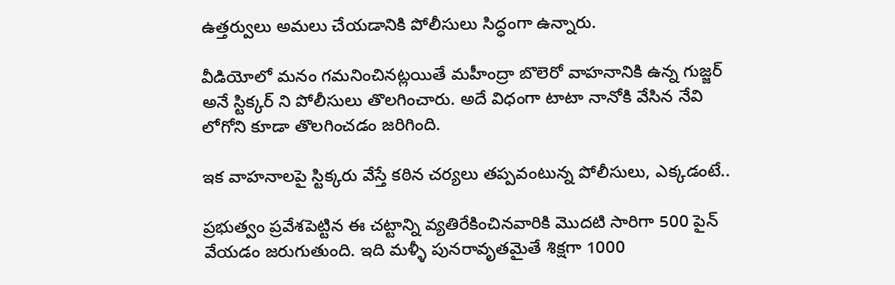ఉత్తర్వులు అమలు చేయడానికి పోలీసులు సిద్ధంగా ఉన్నారు.

వీడియోలో మనం గమనించినట్లయితే మహీంద్రా బొలెరో వాహనానికి ఉన్న గుజ్జర్ అనే స్టిక్కర్ ని పోలీసులు తొలగించారు. అదే విధంగా టాటా నానోకి వేసిన నేవి లోగోని కూడా తొలగించడం జరిగింది.

ఇక వాహనాలపై స్టిక్కరు వేస్తే కఠిన చర్యలు తప్పవంటున్న పోలీసులు, ఎక్కడంటే..

ప్రభుత్వం ప్రవేశపెట్టిన ఈ చట్టాన్ని వ్యతిరేకించినవారికి మొదటి సారిగా 500 పైన్ వేయడం జరుగుతుంది. ఇది మళ్ళీ పునరావృతమైతే శిక్షగా 1000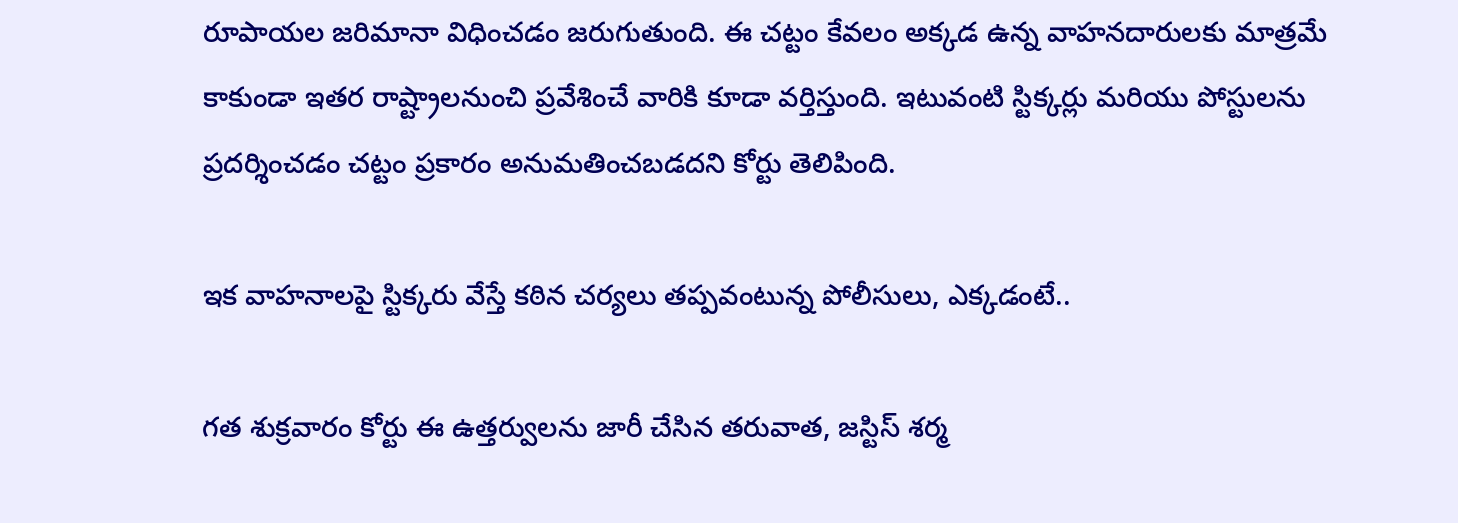రూపాయల జరిమానా విధించడం జరుగుతుంది. ఈ చట్టం కేవలం అక్కడ ఉన్న వాహనదారులకు మాత్రమే కాకుండా ఇతర రాష్ట్రాలనుంచి ప్రవేశించే వారికి కూడా వర్తిస్తుంది. ఇటువంటి స్టిక్కర్లు మరియు పోస్టులను ప్రదర్శించడం చట్టం ప్రకారం అనుమతించబడదని కోర్టు తెలిపింది.

ఇక వాహనాలపై స్టిక్కరు వేస్తే కఠిన చర్యలు తప్పవంటున్న పోలీసులు, ఎక్కడంటే..

గత శుక్రవారం కోర్టు ఈ ఉత్తర్వులను జారీ చేసిన తరువాత, జస్టిస్ శర్మ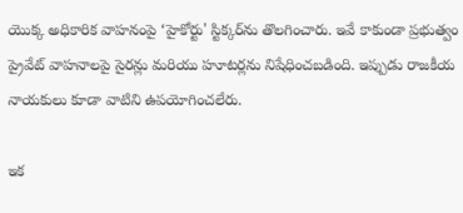యొక్క అధికారిక వాహనంపై ‘హైకోర్టు' స్టిక్కర్‌ను తొలగించారు. ఇవే కాకుండా ప్రభుత్వం ప్రైవేట్ వాహనాలపై సైరన్లు మరియు హూటర్లను నిషేధించబడింది. ఇప్పుడు రాజకీయ నాయకులు కూడా వాటిని ఉపయోగించలేరు.

ఇక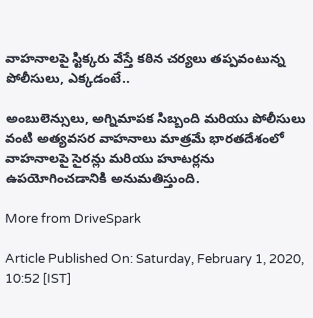వాహనాలపై స్టిక్కరు వేస్తే కఠిన చర్యలు తప్పవంటున్న పోలీసులు, ఎక్కడంటే..

అంబులెన్సులు, అగ్నిమాపక సిబ్బంది మరియు పోలీసులు వంటి అత్యవసర వాహనాలు మాత్రమే భారతదేశంలో వాహనాలపై సైరన్లు మరియు హూటర్లను ఉపయోగించడానికి అనుమతిస్తుంది.

More from DriveSpark

Article Published On: Saturday, February 1, 2020, 10:52 [IST]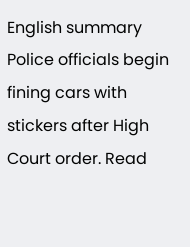English summary
Police officials begin fining cars with stickers after High Court order. Read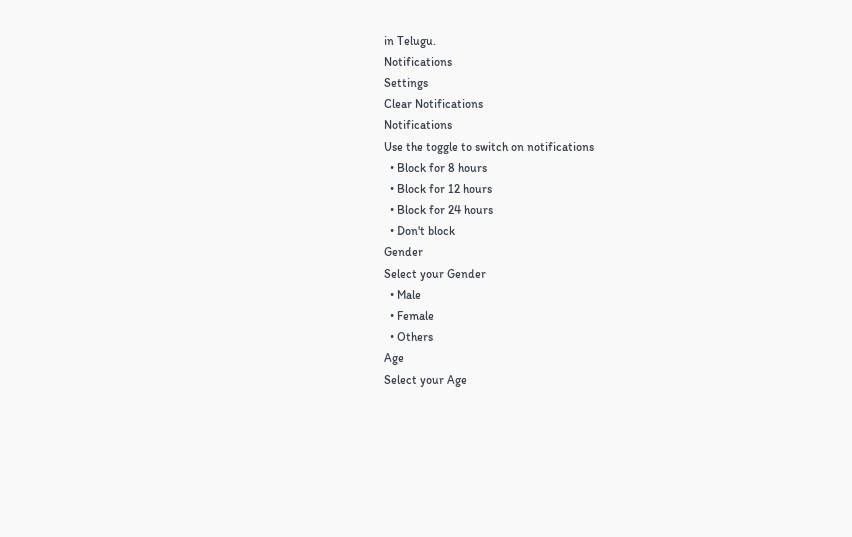in Telugu.
Notifications
Settings
Clear Notifications
Notifications
Use the toggle to switch on notifications
  • Block for 8 hours
  • Block for 12 hours
  • Block for 24 hours
  • Don't block
Gender
Select your Gender
  • Male
  • Female
  • Others
Age
Select your Age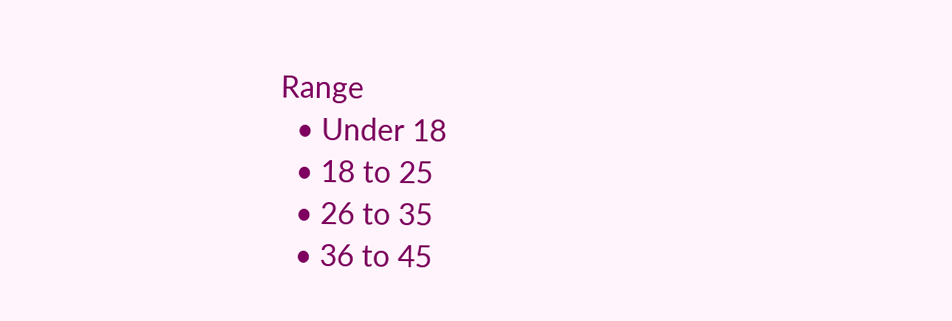Range
  • Under 18
  • 18 to 25
  • 26 to 35
  • 36 to 45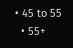• 45 to 55
  • 55+